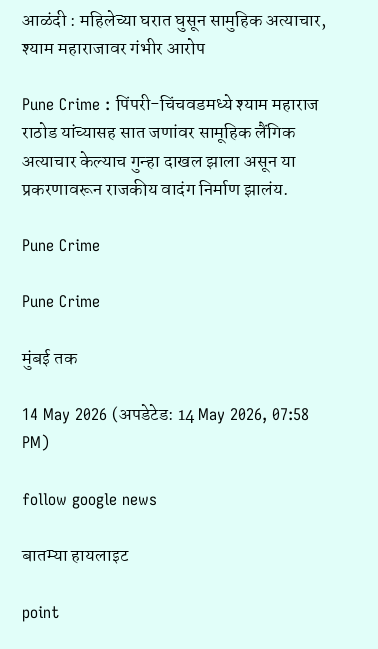आळंदी : महिलेच्या घरात घुसून सामुहिक अत्याचार, श्याम महाराजावर गंभीर आरोप

Pune Crime : पिंपरी-चिंचवडमध्ये श्याम महाराज राठोड यांच्यासह सात जणांवर सामूहिक लैंगिक अत्याचार केल्याच गुन्हा दाखल झाला असून या प्रकरणावरून राजकीय वादंग निर्माण झालंय.

Pune Crime

Pune Crime

मुंबई तक

14 May 2026 (अपडेटेड: 14 May 2026, 07:58 PM)

follow google news

बातम्या हायलाइट

point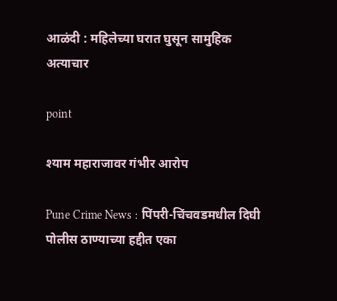आळंदी : महिलेच्या घरात घुसून सामुहिक अत्याचार

point

श्याम महाराजावर गंभीर आरोप

Pune Crime News : पिंपरी-चिंचवडमधील दिघी पोलीस ठाण्याच्या हद्दीत एका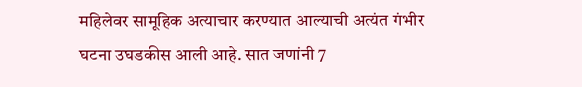महिलेवर सामूहिक अत्याचार करण्यात आल्याची अत्यंत गंभीर घटना उघडकीस आली आहे. सात जणांनी 7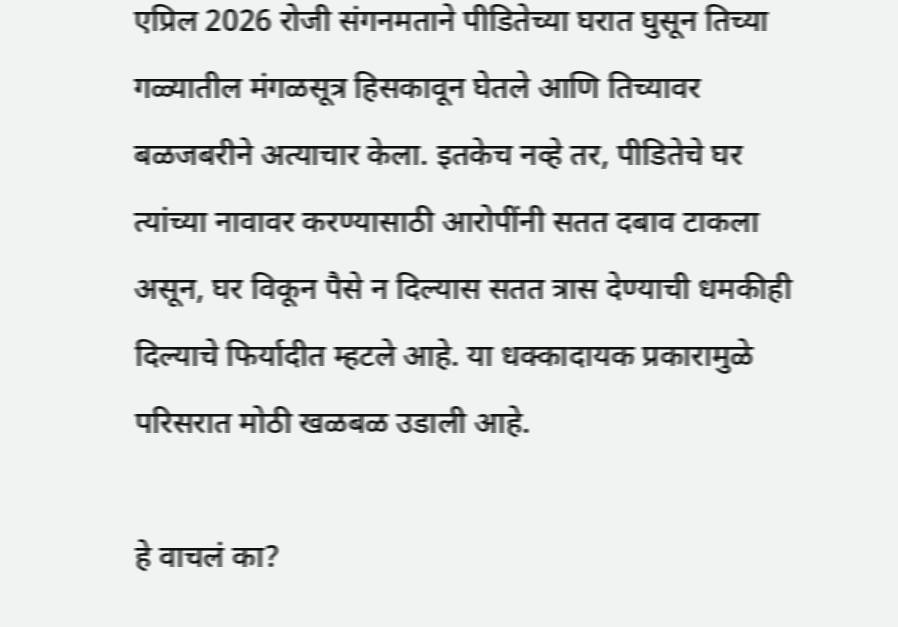एप्रिल 2026 रोजी संगनमताने पीडितेच्या घरात घुसून तिच्या गळ्यातील मंगळसूत्र हिसकावून घेतले आणि तिच्यावर बळजबरीने अत्याचार केला. इतकेच नव्हे तर, पीडितेचे घर त्यांच्या नावावर करण्यासाठी आरोपींनी सतत दबाव टाकला असून, घर विकून पैसे न दिल्यास सतत त्रास देण्याची धमकीही दिल्याचे फिर्यादीत म्हटले आहे. या धक्कादायक प्रकारामुळे परिसरात मोठी खळबळ उडाली आहे.

हे वाचलं का?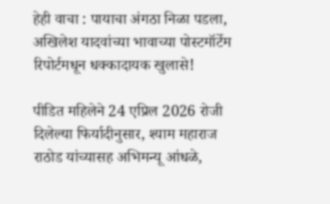हेही वाचा : पायाचा अंगठा निळा पडला, अखिलेश यादवांच्या भावाच्या पोस्टमॉर्टेम रिपोर्टमधून धक्कादायक खुलासे!

पीडित महिलेने 24 एप्रिल 2026 रोजी दिलेल्या फिर्यादीनुसार, श्याम महाराज राठोड यांच्यासह अभिमन्यू आंधळे,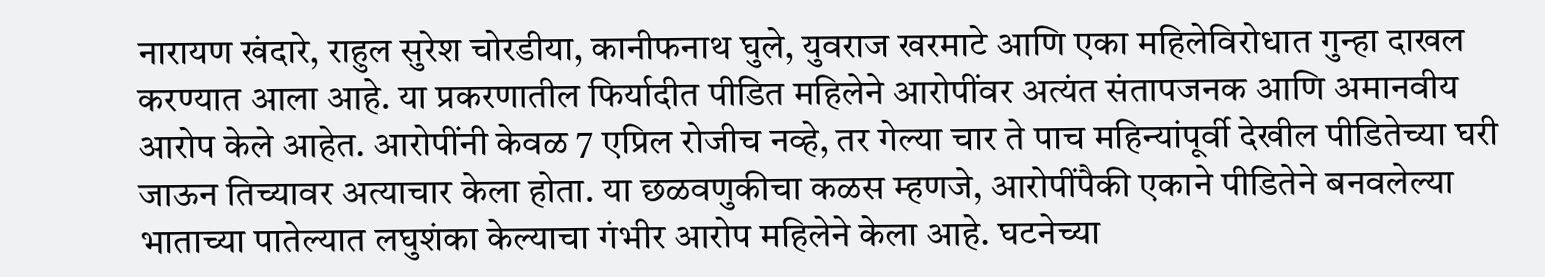नारायण खंदारे, राहुल सुरेश चोरडीया, कानीफनाथ घुले, युवराज खरमाटे आणि एका महिलेविरोधात गुन्हा दाखल करण्यात आला आहे. या प्रकरणातील फिर्यादीत पीडित महिलेने आरोपींवर अत्यंत संतापजनक आणि अमानवीय आरोप केले आहेत. आरोपींनी केवळ 7 एप्रिल रोजीच नव्हे, तर गेल्या चार ते पाच महिन्यांपूर्वी देखील पीडितेच्या घरी जाऊन तिच्यावर अत्याचार केला होता. या छळवणुकीचा कळस म्हणजे, आरोपींपैकी एकाने पीडितेने बनवलेल्या भाताच्या पातेल्यात लघुशंका केल्याचा गंभीर आरोप महिलेने केला आहे. घटनेच्या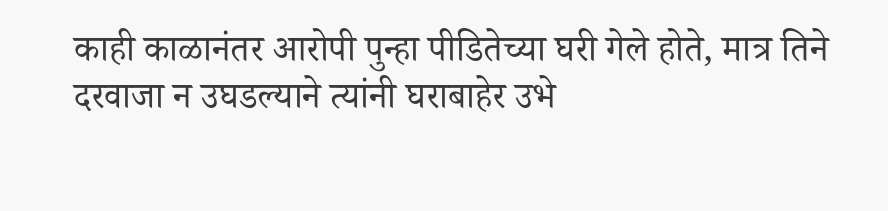काही काळानंतर आरोपी पुन्हा पीडितेच्या घरी गेले होते, मात्र तिने दरवाजा न उघडल्याने त्यांनी घराबाहेर उभे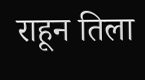राहून तिला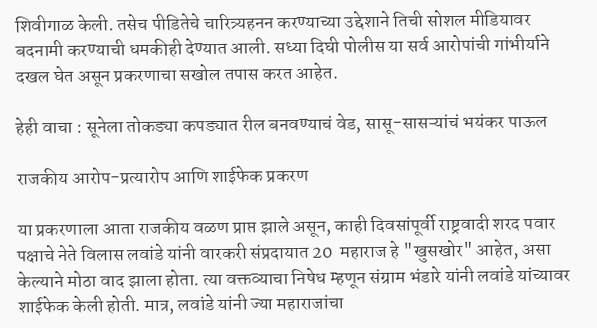शिवीगाळ केली. तसेच पीडितेचे चारित्र्यहनन करण्याच्या उद्देशाने तिची सोशल मीडियावर बदनामी करण्याची धमकीही देण्यात आली. सध्या दिघी पोलीस या सर्व आरोपांची गांभीर्याने दखल घेत असून प्रकरणाचा सखोल तपास करत आहेत.

हेही वाचा : सूनेला तोकड्या कपड्यात रील बनवण्याचं वेड, सासू-सासऱ्यांचं भयंकर पाऊल

राजकीय आरोप-प्रत्यारोप आणि शाईफेक प्रकरण

या प्रकरणाला आता राजकीय वळण प्राप्त झाले असून, काही दिवसांपूर्वी राष्ट्रवादी शरद पवार पक्षाचे नेते विलास लवांडे यांनी वारकरी संप्रदायात 20  महाराज हे "खुसखोर" आहेत, असा केल्याने मोठा वाद झाला होता. त्या वक्तव्याचा निषेध म्हणून संग्राम भंडारे यांनी लवांडे यांच्यावर शाईफेक केली होती. मात्र, लवांडे यांनी ज्या महाराजांचा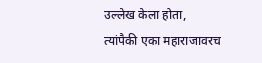उल्लेख केला होता, त्यांपैकी एका महाराजावरच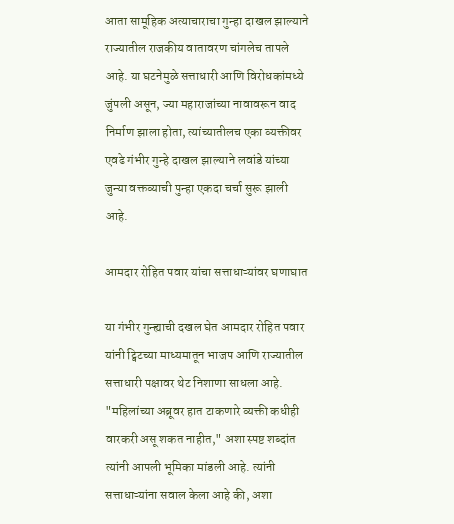आता सामूहिक अत्याचाराचा गुन्हा दाखल झाल्याने राज्यातील राजकीय वातावरण चांगलेच तापले आहे. या घटनेमुळे सत्ताधारी आणि विरोधकांमध्ये जुंपली असून, ज्या महाराजांच्या नावावरून वाद निर्माण झाला होता, त्यांच्यातीलच एका व्यक्तीवर एवढे गंभीर गुन्हे दाखल झाल्याने लवांडे यांच्या जुन्या वक्तव्याची पुन्हा एकदा चर्चा सुरू झाली आहे.

आमदार रोहित पवार यांचा सत्ताधाऱ्यांवर घणाघात

या गंभीर गुन्ह्याची दखल घेत आमदार रोहित पवार यांनी ट्विटच्या माध्यमातून भाजप आणि राज्यातील सत्ताधारी पक्षावर थेट निशाणा साधला आहे. "महिलांच्या अब्रूवर हात टाकणारे व्यक्ती कधीही वारकरी असू शकत नाहीत," अशा स्पष्ट शब्दांत त्यांनी आपली भूमिका मांडली आहे. त्यांनी सत्ताधाऱ्यांना सवाल केला आहे की, अशा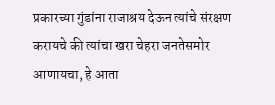प्रकारच्या गुंडांना राजाश्रय देऊन त्यांचे संरक्षण करायचे की त्यांचा खरा चेहरा जनतेसमोर आणायचा, हे आता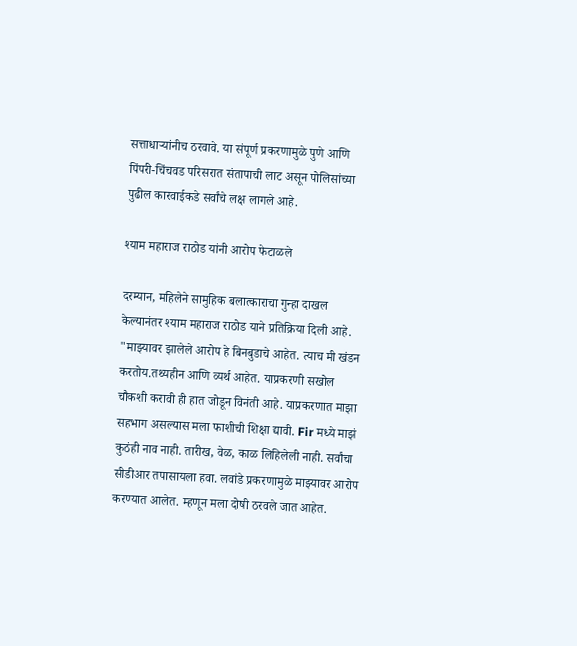सत्ताधाऱ्यांनीच ठरवावे. या संपूर्ण प्रकरणामुळे पुणे आणि पिंपरी-चिंचवड परिसरात संतापाची लाट असून पोलिसांच्या पुढील कारवाईकडे सर्वांचे लक्ष लागले आहे.

श्याम महाराज राठोड यांनी आरोप फेटाळले

दरम्यान, महिलेने सामुहिक बलात्काराचा गुन्हा दाखल केल्यानंतर श्याम महाराज राठोड याने प्रतिक्रिया दिली आहे. "माझ्यावर झालेले आरोप हे बिनबुडाचे आहेत. त्याच मी खंडन करतोय.तथ्यहीन आणि व्यर्थ आहेत. याप्रकरणी सखोल चौकशी करावी ही हात जोडून विनंती आहे. याप्रकरणात माझा सहभाग असल्यास मला फाशीची शिक्षा द्यावी. Fir मध्ये माझं कुठंही नाव नाही. तारीख, वेळ, काळ लिहिलेली नाही. सर्वांचा सीडीआर तपासायला हवा. लवांडे प्रकरणामुळे माझ्यावर आरोप करण्यात आलेत. म्हणून मला दोषी ठरवले जात आहेत.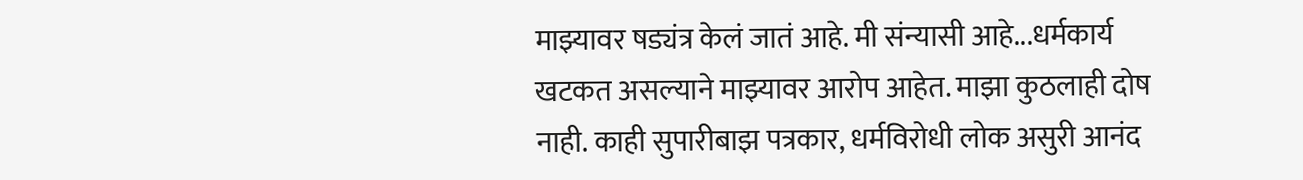माझ्यावर षड्यंत्र केलं जातं आहे. मी संन्यासी आहे...धर्मकार्य खटकत असल्याने माझ्यावर आरोप आहेत. माझा कुठलाही दोष नाही. काही सुपारीबाझ पत्रकार, धर्मविरोधी लोक असुरी आनंद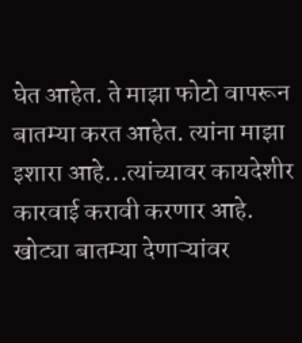घेत आहेत. ते माझा फोटो वापरून बातम्या करत आहेत. त्यांना माझा इशारा आहे...त्यांच्यावर कायदेशीर कारवाई करावी करणार आहे. खोट्या बातम्या देणाऱ्यांवर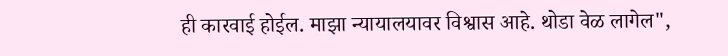ही कारवाई होईल. माझा न्यायालयावर विश्वास आहे. थोडा वेळ लागेल",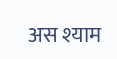अस श्याम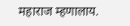महाराज म्हणालाय.